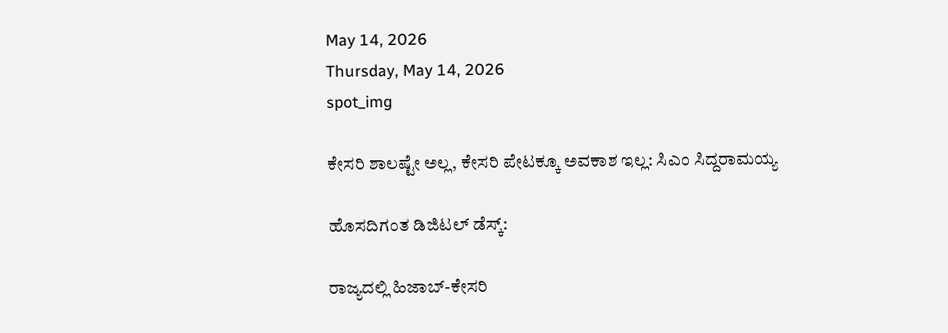May 14, 2026
Thursday, May 14, 2026
spot_img

ಕೇಸರಿ ಶಾಲಷ್ಟೇ ಅಲ್ಲ, ಕೇಸರಿ ಪೇಟಕ್ಕೂ ಅವಕಾಶ ಇಲ್ಲ: ಸಿಎಂ ಸಿದ್ದರಾಮಯ್ಯ

ಹೊಸದಿಗಂತ ಡಿಜಿಟಲ್‌ ಡೆಸ್ಕ್‌:

ರಾಜ್ಯದಲ್ಲಿ ಹಿಜಾಬ್‌-ಕೇಸರಿ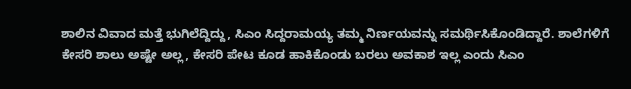ಶಾಲಿನ ವಿವಾದ ಮತ್ತೆ ಭುಗಿಲೆದ್ದಿದ್ದು, ಸಿಎಂ ಸಿದ್ದರಾಮಯ್ಯ ತಮ್ಮ ನಿರ್ಣಯವನ್ನು ಸಮರ್ಥಿಸಿಕೊಂಡಿದ್ದಾರೆ. ಶಾಲೆಗಳಿಗೆ ಕೇಸರಿ ಶಾಲು ಅಷ್ಟೇ ಅಲ್ಲ, ಕೇಸರಿ ಪೇಟ ಕೂಡ ಹಾಕಿಕೊಂಡು ಬರಲು ಅವಕಾಶ ಇಲ್ಲ ಎಂದು ಸಿಎಂ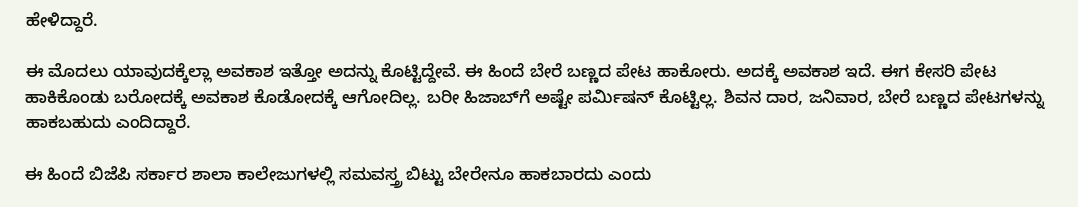ಹೇಳಿದ್ದಾರೆ.

ಈ ಮೊದಲು ಯಾವುದಕ್ಕೆಲ್ಲಾ ಅವಕಾಶ ಇತ್ತೋ ಅದನ್ನು ಕೊಟ್ಟಿದ್ದೇವೆ. ಈ ಹಿಂದೆ ಬೇರೆ ಬಣ್ಣದ ಪೇಟ ಹಾಕೋರು. ಅದಕ್ಕೆ ಅವಕಾಶ ಇದೆ. ಈಗ ಕೇಸರಿ ಪೇಟ ಹಾಕಿಕೊಂಡು ಬರೋದಕ್ಕೆ ಅವಕಾಶ ಕೊಡೋದಕ್ಕೆ ಆಗೋದಿಲ್ಲ. ಬರೀ ಹಿಜಾಬ್‌ಗೆ ಅಷ್ಟೇ ಪರ್ಮಿಷನ್‌ ಕೊಟ್ಟಿಲ್ಲ. ಶಿವನ ದಾರ, ಜನಿವಾರ, ಬೇರೆ ಬಣ್ಣದ ಪೇಟಗಳನ್ನು ಹಾಕಬಹುದು ಎಂದಿದ್ದಾರೆ.

ಈ ಹಿಂದೆ ಬಿಜೆಪಿ ಸರ್ಕಾರ ಶಾಲಾ ಕಾಲೇಜುಗಳಲ್ಲಿ ಸಮವಸ್ತ್ರ ಬಿಟ್ಟು ಬೇರೇನೂ ಹಾಕಬಾರದು ಎಂದು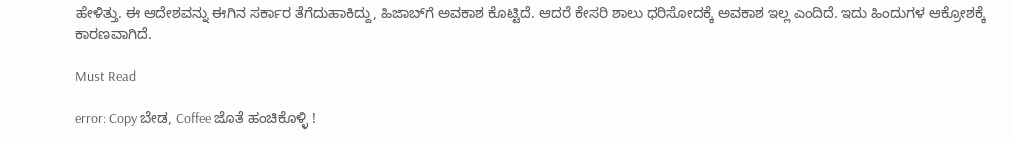ಹೇಳಿತ್ತು. ಈ ಆದೇಶವನ್ನು ಈಗಿನ ಸರ್ಕಾರ ತೆಗೆದುಹಾಕಿದ್ದು, ಹಿಜಾಬ್‌ಗೆ ಅವಕಾಶ ಕೊಟ್ಟಿದೆ. ಆದರೆ ಕೇಸರಿ ಶಾಲು ಧರಿಸೋದಕ್ಕೆ ಅವಕಾಶ ಇಲ್ಲ ಎಂದಿದೆ. ಇದು ಹಿಂದುಗಳ ಆಕ್ರೋಶಕ್ಕೆ ಕಾರಣವಾಗಿದೆ.

Must Read

error: Copy ಬೇಡ, Coffee ಜೊತೆ ಹಂಚಿಕೊಳ್ಳಿ !